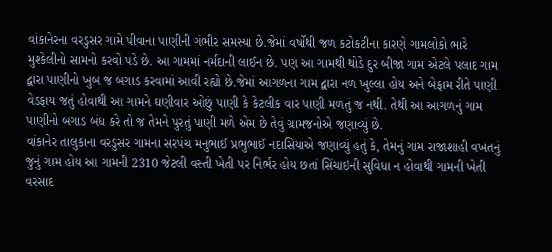વાંકાનેરના વરડુસર ગામે પીવાના પાણીની ગંભીર સમસ્યા છે.જેમાં વર્ષોથી જળ કટોકટીના કારણે ગામલોકો ભારે મુશ્કેલીનો સામનો કરવો પડે છે. આ ગામમાં નર્મદાની લાઈન છે. પણ આ ગામથી થોડે દુર બીજા ગામ એટલે પલાદ ગામ દ્વારા પાણીનો ખુબ જ બગાડ કરવામાં આવી રહ્યો છે.જેમાં આગળના ગામ દ્વારા નળ ખુલ્લા હોય અને બેફામ રીતે પાણી વેડફાય જતું હોવાથી આ ગામને ઘણીવાર ઓછું પાણી કે કેટલીક વાર પાણી મળતું જ નથી. તેથી આ આગળનું ગામ પાણીનો બગાડ બંધ કરે તો જ તેમને પુરતું પાણી મળે એમ છે તેવું ગ્રામજનોએ જણાવ્યું છે.
વાંકાનેર તાલુકાના વરડુસર ગામના સરપંચ મનુભાઈ પ્રભુભાઈ નદાસિયાએ જણાવ્યું હતું કે, તેમનું ગામ રાજાશાહી વખતનું જુનું ગામ હોય આ ગામની 2310 જેટલી વસ્તી ખેતી પર નિર્ભર હોય છતાં સિંચાઇની સુવિધા ન હોવાથી ગામની ખેતી વરસાદ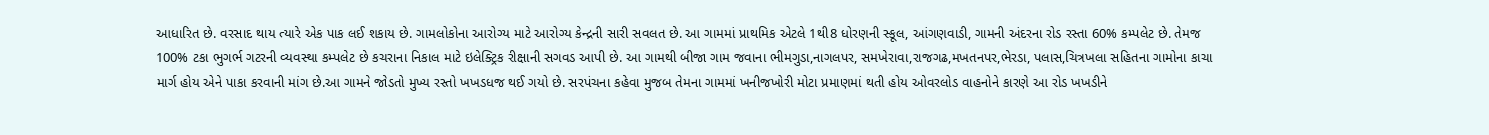આધારિત છે. વરસાદ થાય ત્યારે એક પાક લઈ શકાય છે. ગામલોકોના આરોગ્ય માટે આરોગ્ય કેન્દ્રની સારી સવલત છે. આ ગામમાં પ્રાથમિક એટલે 1થી8 ધોરણની સ્કૂલ, આંગણવાડી, ગામની અંદરના રોડ રસ્તા 60% કમ્પલેટ છે. તેમજ 100% ટકા ભુગર્ભ ગટરની વ્યવસ્થા કમ્પલેટ છે કચરાના નિકાલ માટે ઇલેક્ટ્રિક રીક્ષાની સગવડ આપી છે. આ ગામથી બીજા ગામ જવાના ભીમગુડા,નાગલપર, સમખેરાવા,રાજગઢ,મખતનપર,ભેરડા, પલાસ,ચિત્રખલા સહિતના ગામોના કાચા માર્ગ હોય એને પાકા કરવાની માંગ છે.આ ગામને જોડતો મુખ્ય રસ્તો ખખડધજ થઈ ગયો છે. સરપંચના કહેવા મુજબ તેમના ગામમાં ખનીજખોરી મોટા પ્રમાણમાં થતી હોય ઓવરલોડ વાહનોને કારણે આ રોડ ખખડીને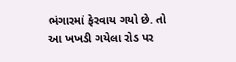ભંગારમાં ફેરવાય ગયો છે. તો આ ખખડી ગયેલા રોડ પર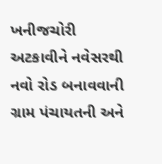ખનીજચોરી અટકાવીને નવેસરથી નવો રોડ બનાવવાની ગ્રામ પંચાયતની અને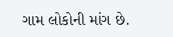ગામ લોકોની માંગ છે.